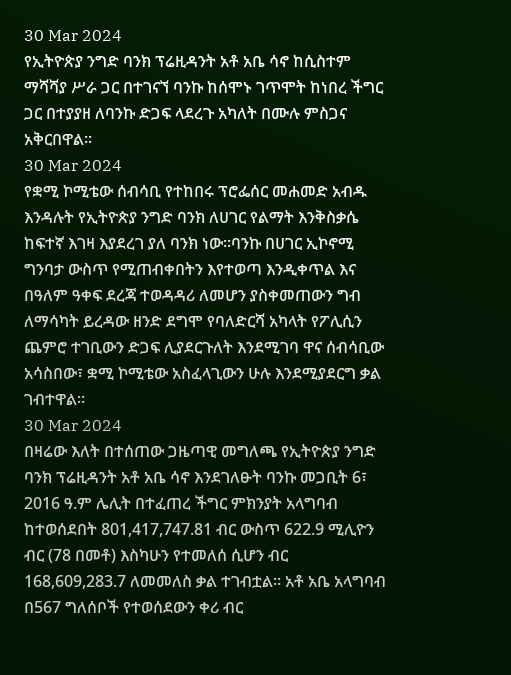30 Mar 2024
የኢትዮጵያ ንግድ ባንክ ፕሬዚዳንት አቶ አቤ ሳኖ ከሲስተም ማሻሻያ ሥራ ጋር በተገናኘ ባንኩ ከሰሞኑ ገጥሞት ከነበረ ችግር ጋር በተያያዘ ለባንኩ ድጋፍ ላደረጉ አካለት በሙሉ ምስጋና አቅርበዋል፡፡
30 Mar 2024
የቋሚ ኮሚቴው ሰብሳቢ የተከበሩ ፕሮፌሰር መሐመድ አብዱ እንዳሉት የኢትዮጵያ ንግድ ባንክ ለሀገር የልማት እንቅስቃሴ ከፍተኛ እገዛ እያደረገ ያለ ባንክ ነው፡፡ባንኩ በሀገር ኢኮኖሚ ግንባታ ውስጥ የሚጠብቀበትን እየተወጣ እንዲቀጥል እና በዓለም ዓቀፍ ደረጃ ተወዳዳሪ ለመሆን ያስቀመጠውን ግብ ለማሳካት ይረዳው ዘንድ ደግሞ የባለድርሻ አካላት የፖሊሲን ጨምሮ ተገቢውን ድጋፍ ሊያደርጉለት እንደሚገባ ዋና ሰብሳቢው አሳስበው፣ ቋሚ ኮሚቴው አስፈላጊውን ሁሉ እንደሚያደርግ ቃል ገብተዋል፡፡
30 Mar 2024
በዛሬው እለት በተሰጠው ጋዜጣዊ መግለጫ የኢትዮጵያ ንግድ ባንክ ፕሬዚዳንት አቶ አቤ ሳኖ እንደገለፁት ባንኩ መጋቢት 6፣ 2016 ዓ.ም ሌሊት በተፈጠረ ችግር ምክንያት አላግባብ ከተወሰደበት 801,417,747.81 ብር ውስጥ 622.9 ሚሊዮን ብር (78 በመቶ) እስካሁን የተመለሰ ሲሆን ብር 168,609,283.7 ለመመለስ ቃል ተገብቷል፡፡ አቶ አቤ አላግባብ በ567 ግለሰቦች የተወሰደውን ቀሪ ብር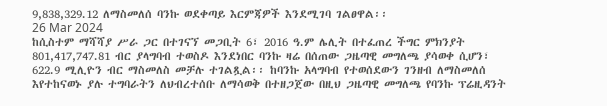9,838,329.12 ለማስመለሰ ባንኩ ወደቀጣይ እርምጃዎች እንደሚገባ ገልፀዋል፡፡
26 Mar 2024
ከሲስተም ማሻሻያ ሥራ ጋር በተገናኘ መጋቢት 6፣ 2016 ዓ.ም ሌሊት በተፈጠረ ችግር ምክንያት 801,417,747.81 ብር ያላግባብ ተወስዶ እንደነበር ባንኩ ዛሬ በሰጠው ጋዜጣዊ መግለጫ ያሳወቀ ሲሆን፣ 622.9 ሚሊዮን ብር ማስመለስ መቻሉ ተገልጿል፡፡ ከባንኩ አላግባብ የተወሰደውን ገንዘብ ለማስመለሰ እየተከናወኑ ያሉ ተግባራትን ለህብረተሰቡ ለማሳወቅ በተዘጋጀው በዚህ ጋዜጣዊ መግለጫ የባንኩ ፕሬዚዳንት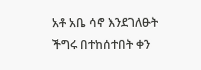አቶ አቤ ሳኖ እንደገለፁት ችግሩ በተከሰተበት ቀን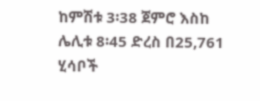ከምሽቱ 3፡38 ጀምሮ እስከ ሌሊቱ 8፡45 ድረስ በ25,761 ሂሳቦች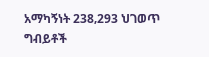አማካኝነት 238‚293 ህገወጥ ግብይቶች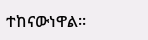ተከናውነዋል፡፡